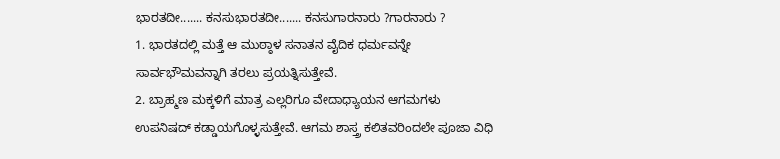ಭಾರತದೀ....... ಕನಸುಭಾರತದೀ....... ಕನಸುಗಾರನಾರು ?ಗಾರನಾರು ?
1. ಭಾರತದಲ್ಲಿ ಮತ್ತೆ ಆ ಮುಠ್ಠಾಳ ಸನಾತನ ವೈದಿಕ ಧರ್ಮವನ್ನೇ ಸಾರ್ವಭೌಮವನ್ನಾಗಿ ತರಲು ಪ್ರಯತ್ನಿಸುತ್ತೇವೆ.
2. ಬ್ರಾಹ್ಮಣ ಮಕ್ಕಳಿಗೆ ಮಾತ್ರ ಎಲ್ಲರಿಗೂ ವೇದಾಧ್ಯಾಯನ ಆಗಮಗಳು ಉಪನಿಷದ್ ಕಡ್ಡಾಯಗೊಳ್ಳಸುತ್ತೇವೆ. ಆಗಮ ಶಾಸ್ತ್ರ ಕಲಿತವರಿಂದಲೇ ಪೂಜಾ ವಿಧಿ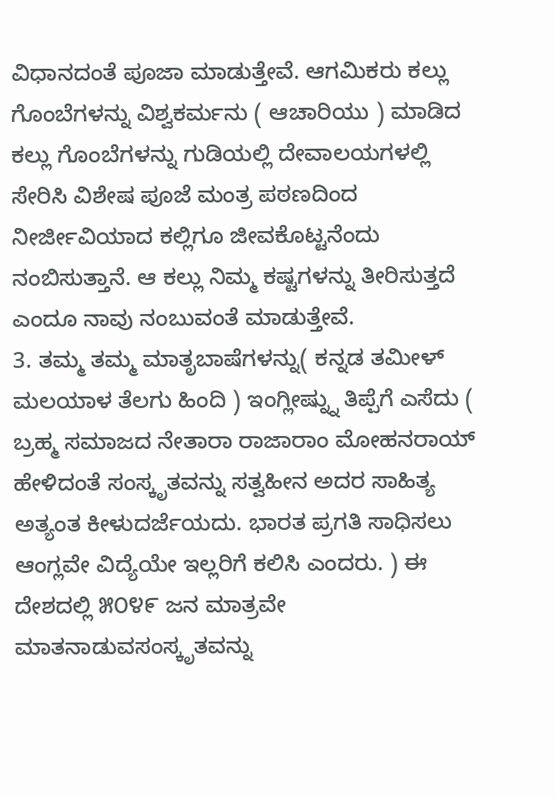ವಿಧಾನದಂತೆ ಪೂಜಾ ಮಾಡುತ್ತೇವೆ. ಆಗಮಿಕರು ಕಲ್ಲು ಗೊಂಬೆಗಳನ್ನು ವಿಶ್ವಕರ್ಮನು ( ಆಚಾರಿಯು ) ಮಾಡಿದ ಕಲ್ಲು ಗೊಂಬೆಗಳನ್ನು ಗುಡಿಯಲ್ಲಿ ದೇವಾಲಯಗಳಲ್ಲಿ ಸೇರಿಸಿ ವಿಶೇಷ ಪೂಜೆ ಮಂತ್ರ ಪಠಣದಿಂದ ನೀರ್ಜೀವಿಯಾದ ಕಲ್ಲಿಗೂ ಜೀವಕೊಟ್ಟನೆಂದು ನಂಬಿಸುತ್ತಾನೆ. ಆ ಕಲ್ಲು ನಿಮ್ಮ ಕಷ್ಟಗಳನ್ನು ತೀರಿಸುತ್ತದೆ ಎಂದೂ ನಾವು ನಂಬುವಂತೆ ಮಾಡುತ್ತೇವೆ.
3. ತಮ್ಮ ತಮ್ಮ ಮಾತೃಬಾಷೆಗಳನ್ನು( ಕನ್ನಡ ತಮೀಳ್ ಮಲಯಾಳ ತೆಲಗು ಹಿಂದಿ ) ಇಂಗ್ಲೀಷ್ನ್ನು ತಿಪ್ಪೆಗೆ ಎಸೆದು ( ಬ್ರಹ್ಮ ಸಮಾಜದ ನೇತಾರಾ ರಾಜಾರಾಂ ಮೋಹನರಾಯ್ ಹೇಳಿದಂತೆ ಸಂಸ್ಕೃತವನ್ನು ಸತ್ವಹೀನ ಅದರ ಸಾಹಿತ್ಯ ಅತ್ಯಂತ ಕೀಳುದರ್ಜೆಯದು. ಭಾರತ ಪ್ರಗತಿ ಸಾಧಿಸಲು ಆಂಗ್ಲವೇ ವಿದ್ಯೆಯೇ ಇಲ್ಲರಿಗೆ ಕಲಿಸಿ ಎಂದರು. ) ಈ ದೇಶದಲ್ಲಿ ೫೦೪೯ ಜನ ಮಾತ್ರವೇ ಮಾತನಾಡುವಸಂಸ್ಕೃತವನ್ನು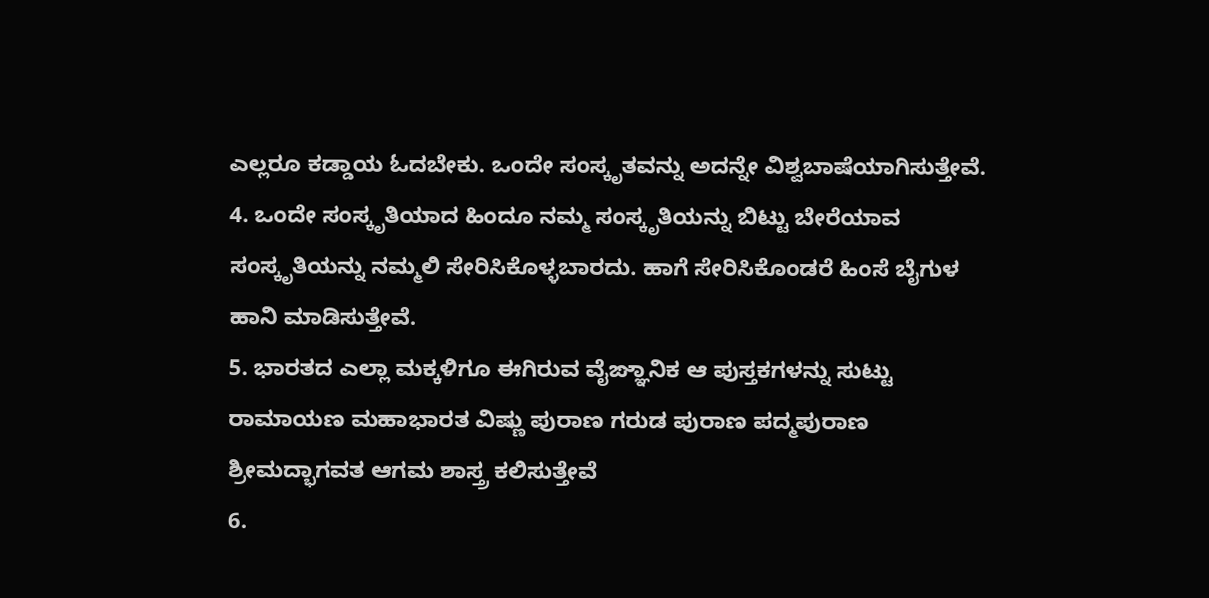ಎಲ್ಲರೂ ಕಡ್ಡಾಯ ಓದಬೇಕು. ಒಂದೇ ಸಂಸ್ಕೃತವನ್ನು ಅದನ್ನೇ ವಿಶ್ವಬಾಷೆಯಾಗಿಸುತ್ತೇವೆ.
4. ಒಂದೇ ಸಂಸ್ಕೃತಿಯಾದ ಹಿಂದೂ ನಮ್ಮ ಸಂಸ್ಕೃತಿಯನ್ನು ಬಿಟ್ಟು ಬೇರೆಯಾವ ಸಂಸ್ಕೃತಿಯನ್ನು ನಮ್ಮಲಿ ಸೇರಿಸಿಕೊಳ್ಳಬಾರದು. ಹಾಗೆ ಸೇರಿಸಿಕೊಂಡರೆ ಹಿಂಸೆ ಬೈಗುಳ ಹಾನಿ ಮಾಡಿಸುತ್ತೇವೆ.
5. ಭಾರತದ ಎಲ್ಲಾ ಮಕ್ಕಳಿಗೂ ಈಗಿರುವ ವೈಙ್ಞಾನಿಕ ಆ ಪುಸ್ತಕಗಳನ್ನು ಸುಟ್ಟು ರಾಮಾಯಣ ಮಹಾಭಾರತ ವಿಷ್ಣು ಪುರಾಣ ಗರುಡ ಪುರಾಣ ಪದ್ಮಪುರಾಣ ಶ್ರೀಮದ್ಭಾಗವತ ಆಗಮ ಶಾಸ್ತ್ರ ಕಲಿಸುತ್ತೇವೆ
6.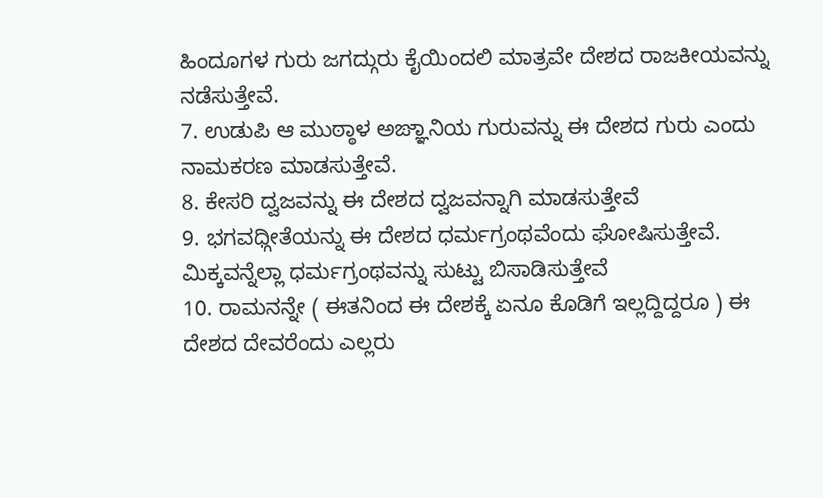ಹಿಂದೂಗಳ ಗುರು ಜಗದ್ಗುರು ಕೈಯಿಂದಲಿ ಮಾತ್ರವೇ ದೇಶದ ರಾಜಕೀಯವನ್ನು ನಡೆಸುತ್ತೇವೆ.
7. ಉಡುಪಿ ಆ ಮುಠ್ಠಾಳ ಅಙ್ಞಾನಿಯ ಗುರುವನ್ನು ಈ ದೇಶದ ಗುರು ಎಂದು ನಾಮಕರಣ ಮಾಡಸುತ್ತೇವೆ.
8. ಕೇಸರಿ ದ್ವಜವನ್ನು ಈ ದೇಶದ ದ್ವಜವನ್ನಾಗಿ ಮಾಡಸುತ್ತೇವೆ
9. ಭಗವಧ್ಗೀತೆಯನ್ನು ಈ ದೇಶದ ಧರ್ಮಗ್ರಂಥವೆಂದು ಘೋಷಿಸುತ್ತೇವೆ. ಮಿಕ್ಕವನ್ನೆಲ್ಲಾ ಧರ್ಮಗ್ರಂಥವನ್ನು ಸುಟ್ಟು ಬಿಸಾಡಿಸುತ್ತೇವೆ
10. ರಾಮನನ್ನೇ ( ಈತನಿಂದ ಈ ದೇಶಕ್ಕೆ ಏನೂ ಕೊಡಿಗೆ ಇಲ್ಲದ್ದಿದ್ದರೂ ) ಈ ದೇಶದ ದೇವರೆಂದು ಎಲ್ಲರು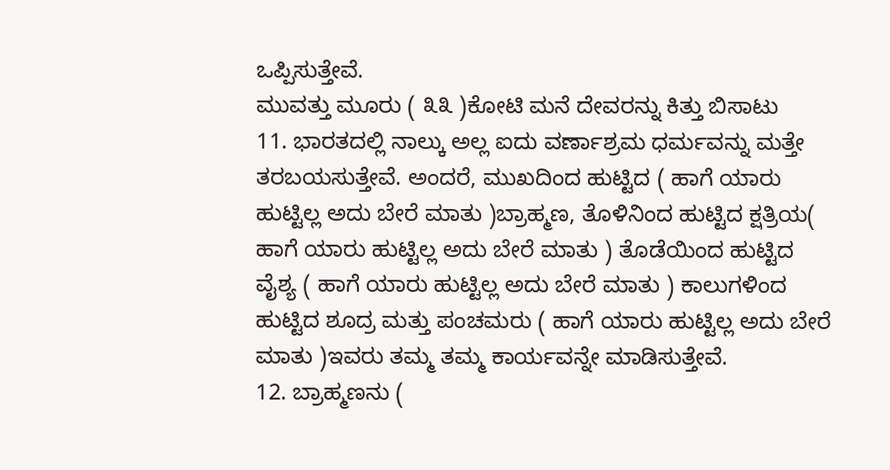ಒಪ್ಪಿಸುತ್ತೇವೆ.
ಮುವತ್ತು ಮೂರು ( ೩೩ )ಕೋಟಿ ಮನೆ ದೇವರನ್ನು ಕಿತ್ತು ಬಿಸಾಟು
11. ಭಾರತದಲ್ಲಿ ನಾಲ್ಕು ಅಲ್ಲ ಐದು ವರ್ಣಾಶ್ರಮ ಧರ್ಮವನ್ನು ಮತ್ತೇ ತರಬಯಸುತ್ತೇವೆ. ಅಂದರೆ, ಮುಖದಿಂದ ಹುಟ್ಟಿದ ( ಹಾಗೆ ಯಾರು ಹುಟ್ಟಿಲ್ಲ ಅದು ಬೇರೆ ಮಾತು )ಬ್ರಾಹ್ಮಣ, ತೊಳಿನಿಂದ ಹುಟ್ಟಿದ ಕ್ಷತ್ರಿಯ( ಹಾಗೆ ಯಾರು ಹುಟ್ಟಿಲ್ಲ ಅದು ಬೇರೆ ಮಾತು ) ತೊಡೆಯಿಂದ ಹುಟ್ಟಿದ ವೈಶ್ಯ ( ಹಾಗೆ ಯಾರು ಹುಟ್ಟಿಲ್ಲ ಅದು ಬೇರೆ ಮಾತು ) ಕಾಲುಗಳಿಂದ ಹುಟ್ಟಿದ ಶೂದ್ರ ಮತ್ತು ಪಂಚಮರು ( ಹಾಗೆ ಯಾರು ಹುಟ್ಟಿಲ್ಲ ಅದು ಬೇರೆ ಮಾತು )ಇವರು ತಮ್ಮ ತಮ್ಮ ಕಾರ್ಯವನ್ನೇ ಮಾಡಿಸುತ್ತೇವೆ.
12. ಬ್ರಾಹ್ಮಣನು (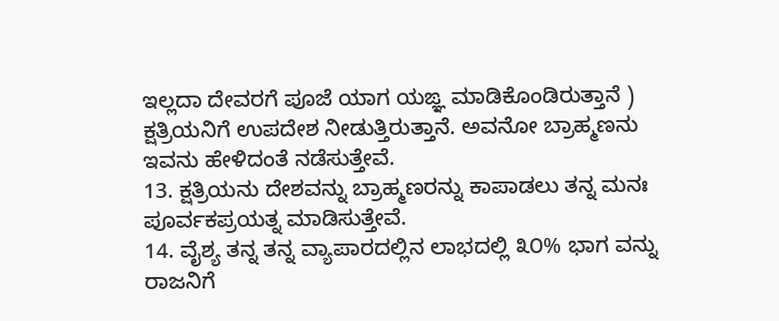ಇಲ್ಲದಾ ದೇವರಗೆ ಪೂಜೆ ಯಾಗ ಯಙ್ಞ ಮಾಡಿಕೊಂಡಿರುತ್ತಾನೆ ) ಕ್ಷತ್ರಿಯನಿಗೆ ಉಪದೇಶ ನೀಡುತ್ತಿರುತ್ತಾನೆ. ಅವನೋ ಬ್ರಾಹ್ಮಣನು ಇವನು ಹೇಳಿದಂತೆ ನಡೆಸುತ್ತೇವೆ.
13. ಕ್ಷತ್ರಿಯನು ದೇಶವನ್ನು ಬ್ರಾಹ್ಮಣರನ್ನು ಕಾಪಾಡಲು ತನ್ನ ಮನಃ ಪೂರ್ವಕಪ್ರಯತ್ನ ಮಾಡಿಸುತ್ತೇವೆ.
14. ವೈಶ್ಯ ತನ್ನ ತನ್ನ ವ್ಯಾಪಾರದಲ್ಲಿನ ಲಾಭದಲ್ಲಿ ೩೦% ಭಾಗ ವನ್ನು ರಾಜನಿಗೆ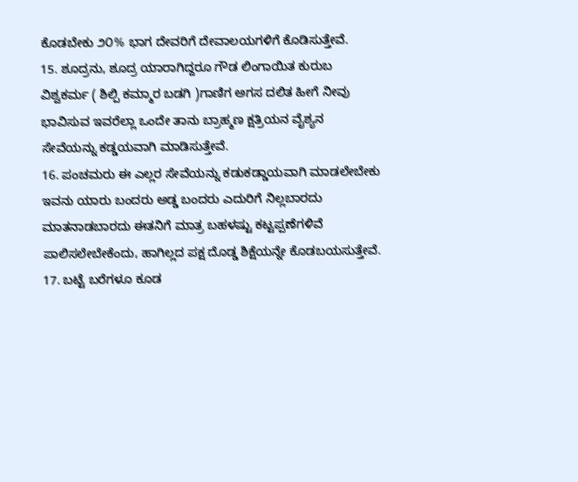ಕೊಡಬೇಕು ೨೦% ಭಾಗ ದೇವರಿಗೆ ದೇವಾಲಯಗಳಿಗೆ ಕೊಡಿಸುತ್ತೇವೆ.
15. ಶೂದ್ರನು, ಶೂದ್ರ ಯಾರಾಗಿದ್ದರೂ ಗೌಡ ಲಿಂಗಾಯಿತ ಕುರುಬ ವಿಶ್ವಕರ್ಮ ( ಶಿಲ್ಪಿ ಕಮ್ಮಾರ ಬಡಗಿ )ಗಾಣಿಗ ಅಗಸ ದಲಿತ ಹೀಗೆ ನೀವು ಭಾವಿಸುವ ಇವರೆಲ್ಲಾ ಒಂದೇ ತಾನು ಬ್ರಾಹ್ಮಣ ಕ್ಷತ್ರಿಯನ ವೈಶ್ಯನ ಸೇವೆಯನ್ನು ಕಡ್ಡಯವಾಗಿ ಮಾಡಿಸುತ್ತೇವೆ.
16. ಪಂಚಮರು ಈ ಎಲ್ಲರ ಸೇವೆಯನ್ನು ಕಡುಕಡ್ಡಾಯವಾಗಿ ಮಾಡಲೇಬೇಕು ಇವನು ಯಾರು ಬಂದರು ಅಡ್ಡ ಬಂದರು ಎದುರಿಗೆ ನಿಲ್ಲಬಾರದು ಮಾತನಾಡಬಾರದು ಈತನಿಗೆ ಮಾತ್ರ ಬಹಳಷ್ಟು ಕಟ್ಟಪ್ಪಣೆಗಳಿವೆ ಪಾಲಿಸಲೇಬೇಕೆಂದು, ಹಾಗಿಲ್ಲದ ಪಕ್ಷ ದೊಡ್ಡ ಶಿಕ್ಷೆಯನ್ನೇ ಕೊಡಬಯಸುತ್ತೇವೆ.
17. ಬಟ್ಟೆ ಬರೆಗಳೂ ಕೂಡ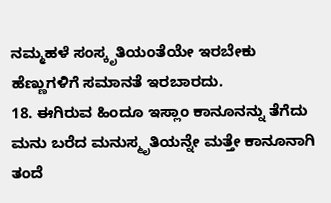ನಮ್ಮಹಳೆ ಸಂಸ್ಕೃತಿಯಂತೆಯೇ ಇರಬೇಕು ಹೆಣ್ಣುಗಳಿಗೆ ಸಮಾನತೆ ಇರಬಾರದು.
18. ಈಗಿರುವ ಹಿಂದೂ ಇಸ್ಲಾಂ ಕಾನೂನನ್ನು ತೆಗೆದು ಮನು ಬರೆದ ಮನುಸ್ಮೃತಿಯನ್ನೇ ಮತ್ತೇ ಕಾನೂನಾಗಿ ತಂದೆ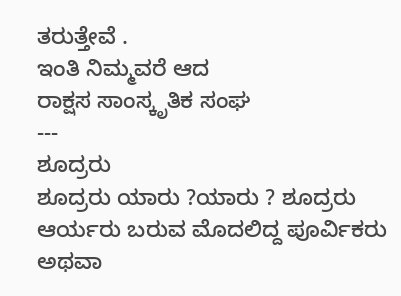ತರುತ್ತೇವೆ .
ಇಂತಿ ನಿಮ್ಮವರೆ ಆದ
ರಾಕ್ಷಸ ಸಾಂಸ್ಕೃತಿಕ ಸಂಘ
---
ಶೂದ್ರರು
ಶೂದ್ರರು ಯಾರು ?ಯಾರು ? ಶೂದ್ರರು ಆರ್ಯರು ಬರುವ ಮೊದಲಿದ್ದ ಪೂರ್ವಿಕರು ಅಥವಾ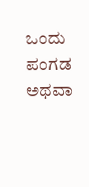ಒಂದು ಪಂಗಡ ಅಥವಾ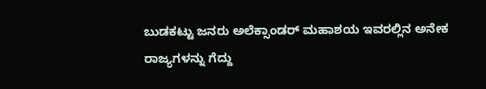ಬುಡಕಟ್ಟು ಜನರು ಅಲೆಕ್ಸಾಂಡರ್ ಮಹಾಶಯ ಇವರಲ್ಲಿನ ಅನೇಕ ರಾಜ್ಯಗಳನ್ನು ಗೆದ್ದು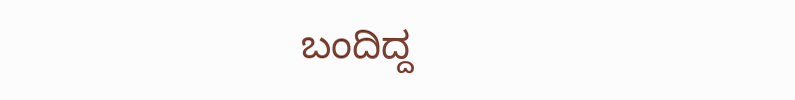ಬಂದಿದ್ದ